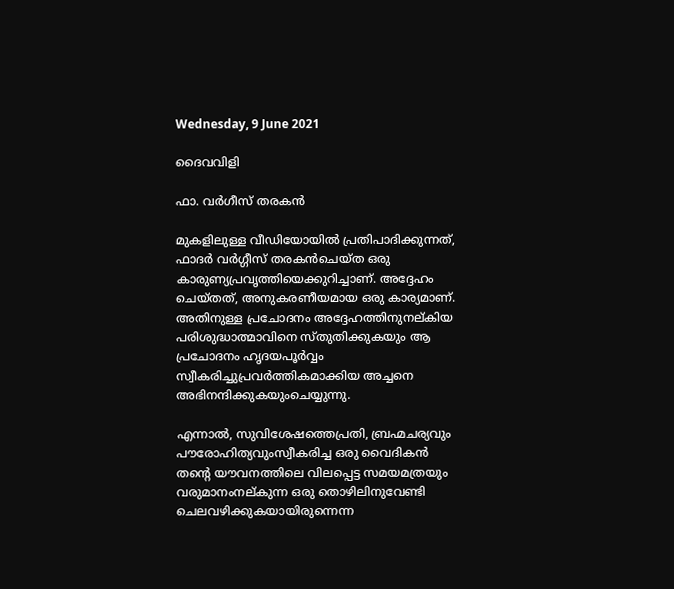Wednesday, 9 June 2021

ദൈവവിളി

ഫാ. വർഗീസ് തരകൻ

മുകളിലുള്ള വീഡിയോയിൽ പ്രതിപാദിക്കുന്നത്, ഫാദർ വർഗ്ഗീസ് തരകൻചെയ്ത ഒരു കാരുണ്യപ്രവൃത്തിയെക്കുറിച്ചാണ്. അദ്ദേഹം ചെയ്തത്, അനുകരണീയമായ ഒരു കാര്യമാണ്. അതിനുള്ള പ്രചോദനം അദ്ദേഹത്തിനുനല്കിയ പരിശുദ്ധാത്മാവിനെ സ്തുതിക്കുകയും ആ പ്രചോദനം ഹൃദയപൂർവ്വം സ്വീകരിച്ചുപ്രവർത്തികമാക്കിയ അച്ചനെ അഭിനന്ദിക്കുകയുംചെയ്യുന്നു.

എന്നാൽ, സുവിശേഷത്തെപ്രതി, ബ്രഹ്മചര്യവും പൗരോഹിത്യവുംസ്വീകരിച്ച ഒരു വൈദികൻ തൻ്റെ യൗവനത്തിലെ വിലപ്പെട്ട സമയമത്രയും വരുമാനംനല്കുന്ന ഒരു തൊഴിലിനുവേണ്ടി ചെലവഴിക്കുകയായിരുന്നെന്ന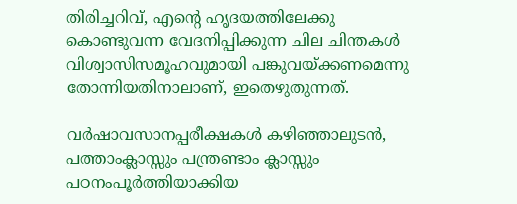തിരിച്ചറിവ്, എൻ്റെ ഹൃദയത്തിലേക്കു കൊണ്ടുവന്ന വേദനിപ്പിക്കുന്ന ചില ചിന്തകൾ വിശ്വാസിസമൂഹവുമായി പങ്കുവയ്ക്കണമെന്നു തോന്നിയതിനാലാണ്, ഇതെഴുതുന്നത്.

വർഷാവസാനപ്പരീക്ഷകൾ കഴിഞ്ഞാലുടൻ, പത്താംക്ലാസ്സും പന്ത്രണ്ടാം ക്ലാസ്സും പഠനംപൂർത്തിയാക്കിയ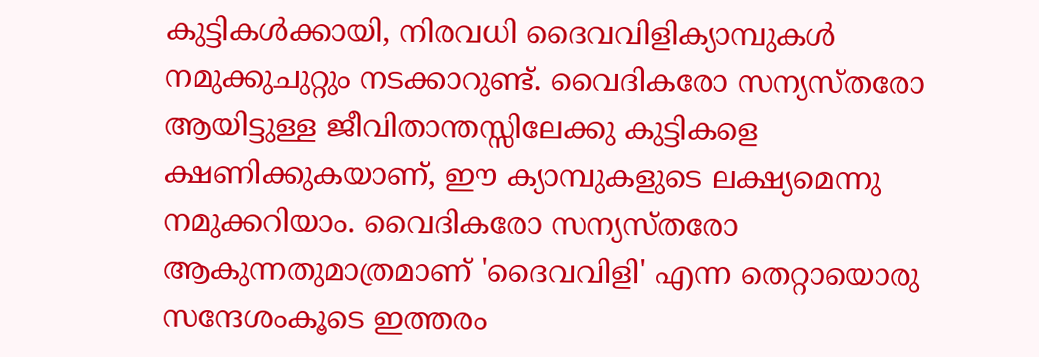കുട്ടികൾക്കായി, നിരവധി ദൈവവിളിക്യാമ്പുകൾ നമുക്കുചുറ്റും നടക്കാറുണ്ട്. വൈദികരോ സന്യസ്തരോ ആയിട്ടുള്ള ജീവിതാന്തസ്സിലേക്കു കുട്ടികളെ ക്ഷണിക്കുകയാണ്, ഈ ക്യാമ്പുകളുടെ ലക്ഷ്യമെന്നു നമുക്കറിയാം. വൈദികരോ സന്യസ്തരോ ആകുന്നതുമാത്രമാണ് 'ദൈവവിളി' എന്ന തെറ്റായൊരു സന്ദേശംകൂടെ ഇത്തരം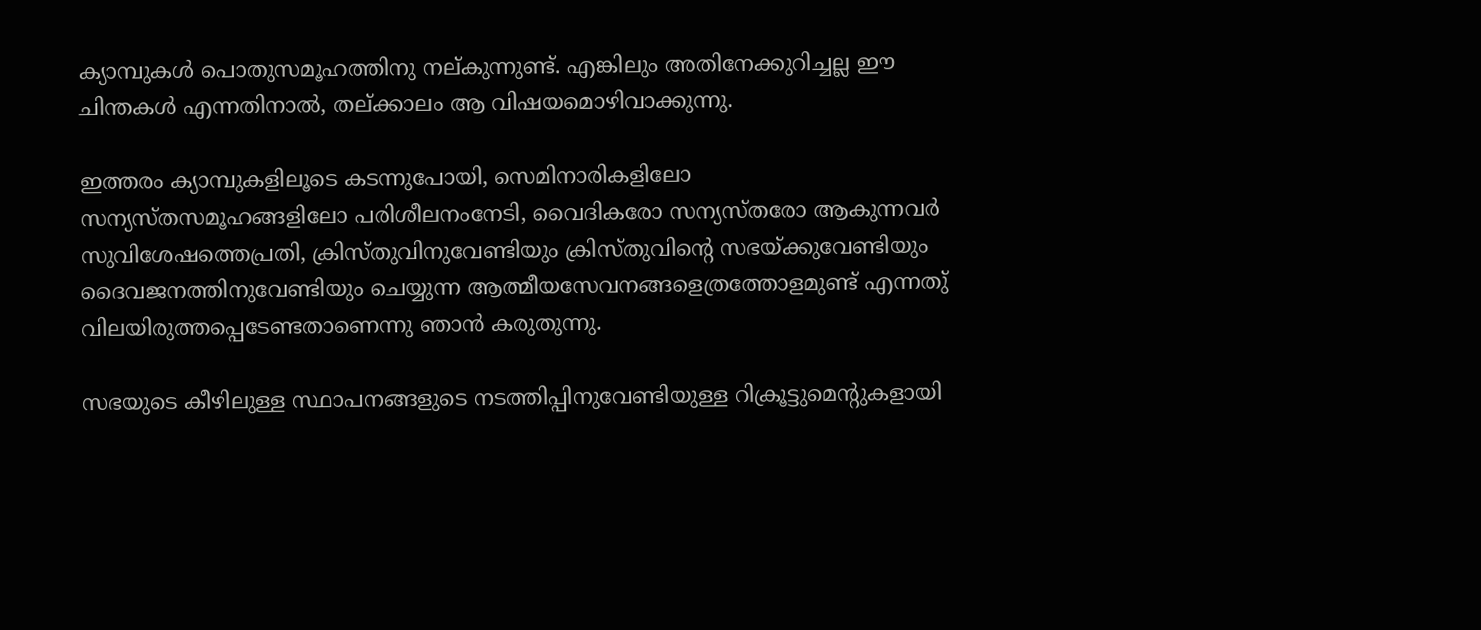ക്യാമ്പുകൾ പൊതുസമൂഹത്തിനു നല്കുന്നുണ്ട്. എങ്കിലും അതിനേക്കുറിച്ചല്ല ഈ ചിന്തകൾ എന്നതിനാൽ, തല്ക്കാലം ആ വിഷയമൊഴിവാക്കുന്നു.

ഇത്തരം ക്യാമ്പുകളിലൂടെ കടന്നുപോയി, സെമിനാരികളിലോ സന്യസ്തസമൂഹങ്ങളിലോ പരിശീലനംനേടി, വൈദികരോ സന്യസ്തരോ ആകുന്നവർ സുവിശേഷത്തെപ്രതി, ക്രിസ്തുവിനുവേണ്ടിയും ക്രിസ്തുവിൻ്റെ സഭയ്ക്കുവേണ്ടിയും ദൈവജനത്തിനുവേണ്ടിയും ചെയ്യുന്ന ആത്മീയസേവനങ്ങളെത്രത്തോളമുണ്ട് എന്നതു് വിലയിരുത്തപ്പെടേണ്ടതാണെന്നു ഞാൻ കരുതുന്നു.

സഭയുടെ കീഴിലുള്ള സ്ഥാപനങ്ങളുടെ നടത്തിപ്പിനുവേണ്ടിയുള്ള റിക്രൂട്ടുമെൻ്റുകളായി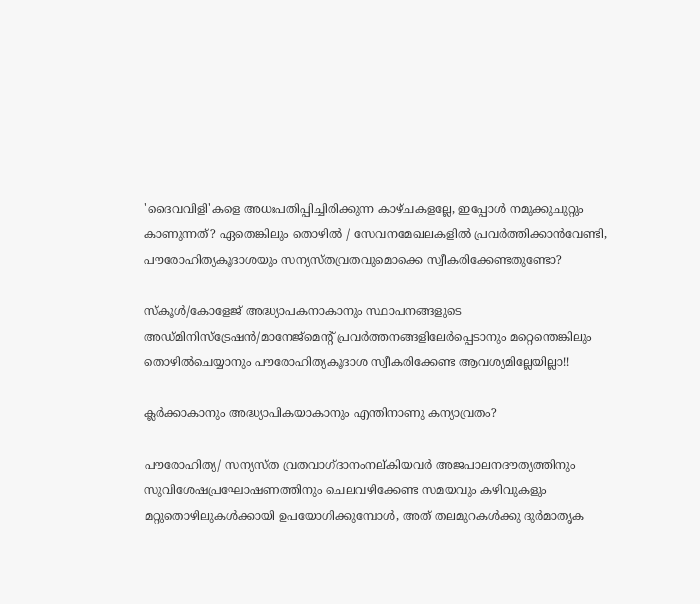'ദൈവവിളി'കളെ അധഃപതിപ്പിച്ചിരിക്കുന്ന കാഴ്ചകളല്ലേ, ഇപ്പോൾ നമുക്കുചുറ്റും കാണുന്നത്? ഏതെങ്കിലും തൊഴിൽ / സേവനമേഖലകളിൽ പ്രവർത്തിക്കാൻവേണ്ടി, പൗരോഹിത്യകൂദാശയും സന്യസ്തവ്രതവുമൊക്കെ സ്വീകരിക്കേണ്ടതുണ്ടോ?

സ്കൂൾ/കോളേജ് അദ്ധ്യാപകനാകാനും സ്ഥാപനങ്ങളുടെ അഡ്മിനിസ്ട്രേഷൻ/മാനേജ്മെൻ്റ് പ്രവർത്തനങ്ങളിലേർപ്പെടാനും മറ്റെന്തെങ്കിലും തൊഴിൽചെയ്യാനും പൗരോഹിത്യകൂദാശ സ്വീകരിക്കേണ്ട ആവശ്യമില്ലേയില്ലാ!!

ക്ലർക്കാകാനും അദ്ധ്യാപികയാകാനും എന്തിനാണു കന്യാവ്രതം?

പൗരോഹിത്യ/ സന്യസ്ത വ്രതവാഗ്ദാനംനല്കിയവർ അജപാലനദൗത്യത്തിനും സുവിശേഷപ്രഘോഷണത്തിനും ചെലവഴിക്കേണ്ട സമയവും കഴിവുകളും മറ്റുതൊഴിലുകൾക്കായി ഉപയോഗിക്കുമ്പോൾ, അത് തലമുറകൾക്കു ദുർമാതൃക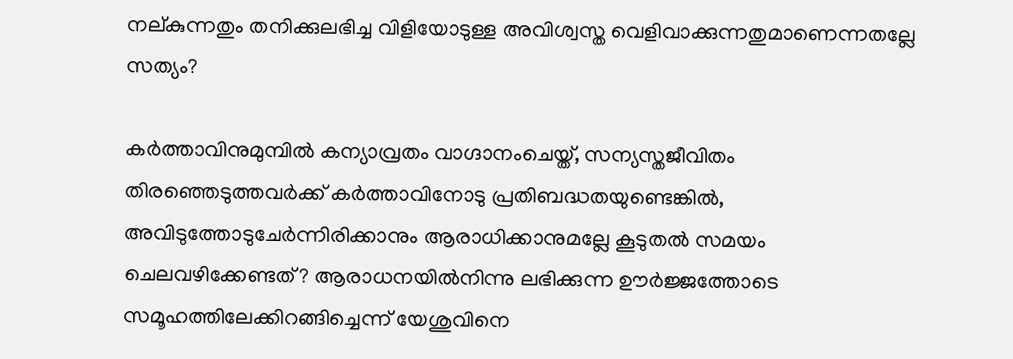നല്കുന്നതും തനിക്കുലഭിച്ച വിളിയോടുള്ള അവിശ്വസ്ത വെളിവാക്കുന്നതുമാണെന്നതല്ലേ സത്യം?

കർത്താവിനുമുമ്പിൽ കന്യാവ്രതം വാഗ്ദാനംചെയ്ത്, സന്യസ്തജീവിതം തിരഞ്ഞെടുത്തവർക്ക് കർത്താവിനോടു പ്രതിബദ്ധതയുണ്ടെങ്കിൽ, അവിടുത്തോടുചേർന്നിരിക്കാനും ആരാധിക്കാനുമല്ലേ കൂടുതൽ സമയം ചെലവഴിക്കേണ്ടത്? ആരാധനയിൽനിന്നു ലഭിക്കുന്ന ഊർജ്ജത്തോടെ സമൂഹത്തിലേക്കിറങ്ങിച്ചെന്ന് യേശുവിനെ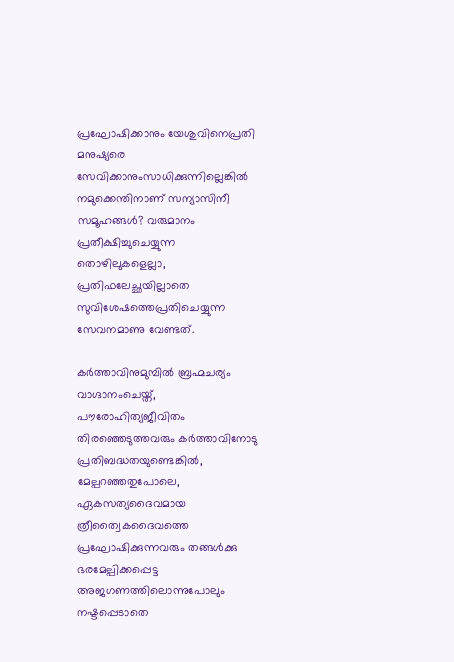പ്രഘോഷിക്കാനും യേശുവിനെപ്രതി മനുഷ്യരെ സേവിക്കാനുംസാധിക്കുന്നില്ലെങ്കിൽ നമുക്കെന്തിനാണ് സന്യാസിനീ സമൂഹങ്ങൾ? വരുമാനം പ്രതീക്ഷിച്ചുചെയ്യുന്ന തൊഴിലുകളെല്ലാ, പ്രതിഫലേച്ഛയില്ലാതെ സുവിശേഷത്തെപ്രതിചെയ്യുന്ന സേവനമാണു വേണ്ടത്.

കർത്താവിനുമുമ്പിൽ ബ്രഹ്മചര്യം വാഗ്ദാനംചെയ്ത്, പൗരോഹിത്യജീവിതം തിരഞ്ഞെടുത്തവരും കർത്താവിനോടു പ്രതിബദ്ധതയുണ്ടെങ്കിൽ, മേല്പറഞ്ഞതുപോലെ, ഏകസത്യദൈവമായ ത്രീത്വൈകദൈവത്തെ പ്രഘോഷിക്കുന്നവരും തങ്ങൾക്കു ഭരമേല്പിക്കപ്പെട്ട അജഗണത്തിലൊന്നുപോലും നഷ്ടപ്പെടാതെ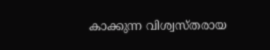കാക്കുന്ന വിശ്വസ്തരായ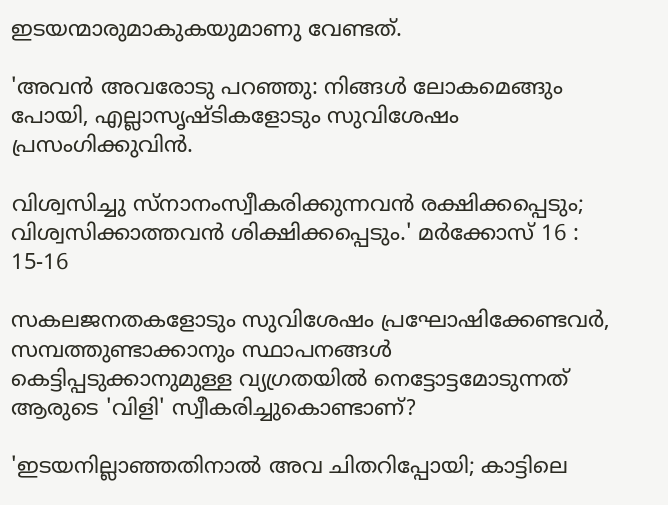ഇടയന്മാരുമാകുകയുമാണു വേണ്ടത്.

'അവന്‍ അവരോടു പറഞ്ഞു: നിങ്ങള്‍ ലോകമെങ്ങും പോയി, എല്ലാസൃഷ്‌ടികളോടും സുവിശേഷം പ്രസംഗിക്കുവിന്‍.

വിശ്വസിച്ചു സ്‌നാനംസ്വീകരിക്കുന്നവന്‍ രക്ഷിക്കപ്പെടും; വിശ്വസിക്കാത്തവന്‍ ശിക്ഷിക്കപ്പെടും.' മര്‍ക്കോസ്‌ 16 : 15-16

സകലജനതകളോടും സുവിശേഷം പ്രഘോഷിക്കേണ്ടവർ, സമ്പത്തുണ്ടാക്കാനും സ്ഥാപനങ്ങൾ കെട്ടിപ്പടുക്കാനുമുള്ള വ്യഗ്രതയിൽ നെട്ടോട്ടമോടുന്നത് ആരുടെ 'വിളി' സ്വീകരിച്ചുകൊണ്ടാണ്?

'ഇടയനില്ലാഞ്ഞതിനാല്‍ അവ ചിതറിപ്പോയി; കാട്ടിലെ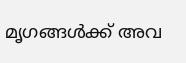മൃഗങ്ങള്‍ക്ക്‌ അവ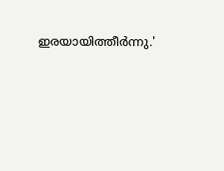ഇരയായിത്തീര്‍ന്നു.'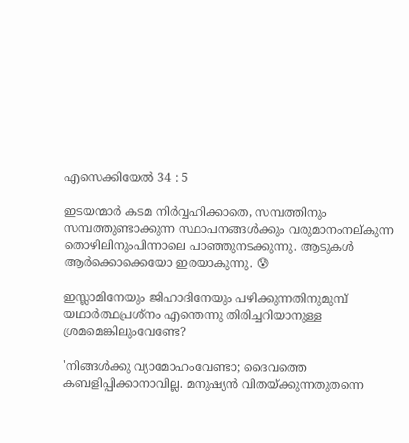എസെക്കിയേല്‍ 34 : 5

ഇടയന്മാർ കടമ നിർവ്വഹിക്കാതെ, സമ്പത്തിനും സമ്പത്തുണ്ടാക്കുന്ന സ്ഥാപനങ്ങൾക്കും വരുമാനംനല്കുന്ന തൊഴിലിനുംപിന്നാലെ പാഞ്ഞുനടക്കുന്നു. ആടുകൾ ആർക്കൊക്കെയോ ഇരയാകുന്നു. 😰

ഇസ്ലാമിനേയും ജിഹാദിനേയും പഴിക്കുന്നതിനുമുമ്പ് യഥാർത്ഥപ്രശ്നം എന്തെന്നു തിരിച്ചറിയാനുള്ള ശ്രമമെങ്കിലുംവേണ്ടേ?

'നിങ്ങള്‍ക്കു വ്യാമോഹംവേണ്ടാ; ദൈവത്തെ കബളിപ്പിക്കാനാവില്ല. മനുഷ്യന്‍ വിതയ്‌ക്കുന്നതുതന്നെ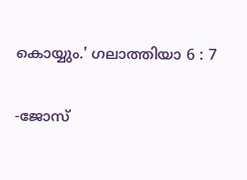കൊയ്യും.' ഗലാത്തിയാ 6 : 7

-ജോസ്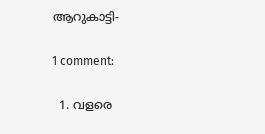ആറുകാട്ടി-

1 comment:

  1. വളരെ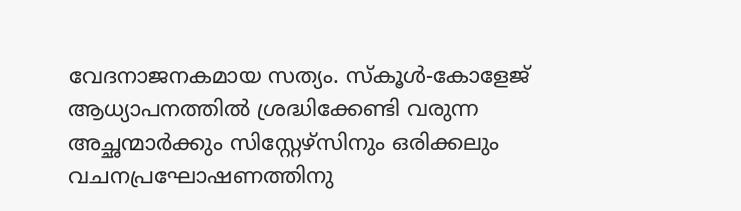വേദനാജനകമായ സത്യം. സ്‌കൂൾ-കോളേജ് ആധ്യാപനത്തിൽ ശ്രദ്ധിക്കേണ്ടി വരുന്ന അച്ഛന്മാർക്കും സിസ്റ്റേഴ്സിനും ഒരിക്കലും വചനപ്രഘോഷണത്തിനു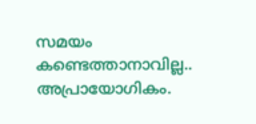സമയം കണ്ടെത്താനാവില്ല.. അപ്രായോഗികം.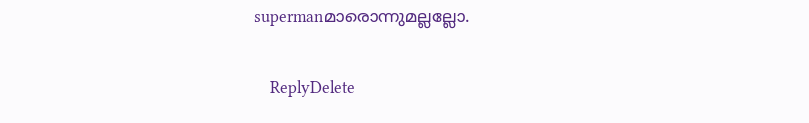supermanമാരൊന്നുമല്ലല്ലോ.

    ReplyDelete